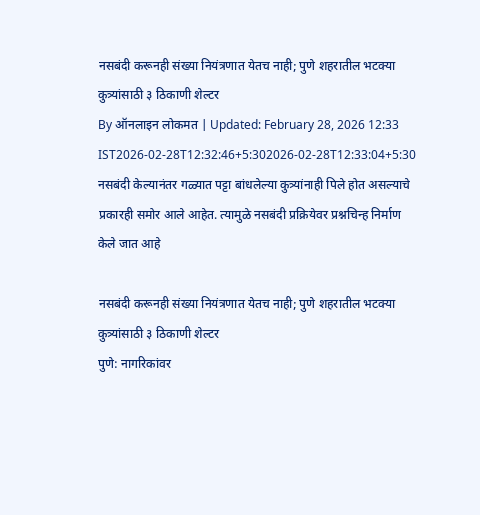नसबंदी करूनही संख्या नियंत्रणात येतच नाही; पुणे शहरातील भटक्या कुत्र्यांसाठी ३ ठिकाणी शेल्टर
By ऑनलाइन लोकमत | Updated: February 28, 2026 12:33 IST2026-02-28T12:32:46+5:302026-02-28T12:33:04+5:30
नसबंदी केल्यानंतर गळ्यात पट्टा बांधलेल्या कुत्र्यांनाही पिले होत असल्याचे प्रकारही समोर आले आहेत. त्यामुळे नसबंदी प्रक्रियेवर प्रश्नचिन्ह निर्माण केले जात आहे

नसबंदी करूनही संख्या नियंत्रणात येतच नाही; पुणे शहरातील भटक्या कुत्र्यांसाठी ३ ठिकाणी शेल्टर
पुणे: नागरिकांवर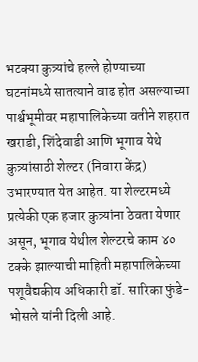भटक्या कुत्र्यांचे हल्ले होण्याच्या घटनांमध्ये सातत्याने वाढ होत असल्याच्या पार्श्वभूमीवर महापालिकेच्या वतीने शहरात खराडी, शिंदेवाडी आणि भूगाव येथे कुत्र्यांसाठी शेल्टर (निवारा केंद्र) उभारण्यात येत आहेत. या शेल्टरमध्ये प्रत्येकी एक हजार कुत्र्यांना ठेवता येणार असून, भूगाव येथील शेल्टरचे काम ४० टक्के झाल्याची माहिती महापालिकेच्या पशूवैद्यकीय अधिकारी डॉ. सारिका फुंडे-भोसले यांनी दिली आहे.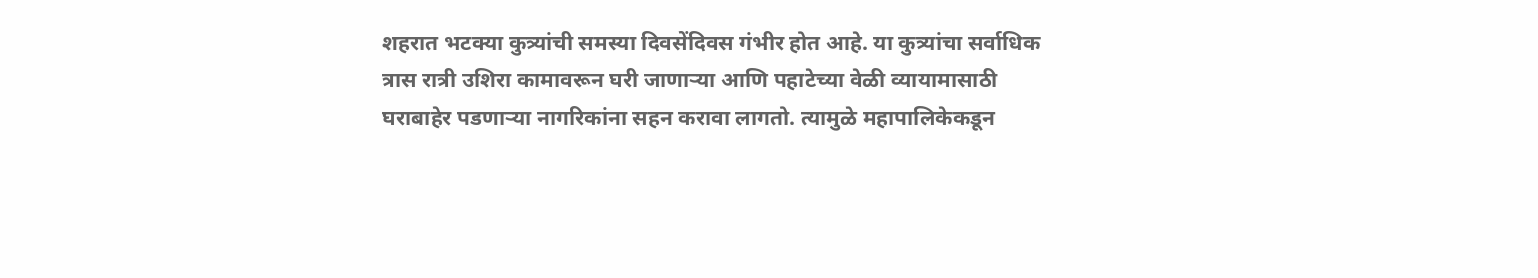शहरात भटक्या कुत्र्यांची समस्या दिवसेंदिवस गंभीर होत आहे. या कुत्र्यांचा सर्वाधिक त्रास रात्री उशिरा कामावरून घरी जाणाऱ्या आणि पहाटेच्या वेळी व्यायामासाठी घराबाहेर पडणाऱ्या नागरिकांना सहन करावा लागतो. त्यामुळे महापालिकेकडून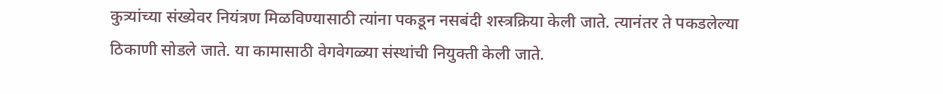कुत्र्यांच्या संख्येवर नियंत्रण मिळविण्यासाठी त्यांना पकडून नसबंदी शस्त्रक्रिया केली जाते. त्यानंतर ते पकडलेल्या ठिकाणी सोडले जाते. या कामासाठी वेगवेगळ्या संस्थांची नियुक्ती केली जाते.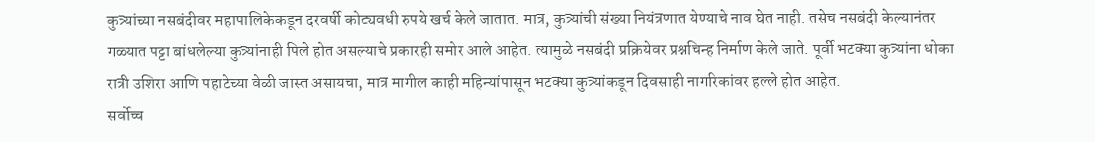कुत्र्यांच्या नसबंदीवर महापालिकेकडून दरवर्षी कोट्यवधी रुपये खर्च केले जातात. मात्र, कुत्र्यांची संख्या नियंत्रणात येण्याचे नाव घेत नाही. तसेच नसबंदी केल्यानंतर गळ्यात पट्टा बांधलेल्या कुत्र्यांनाही पिले होत असल्याचे प्रकारही समोर आले आहेत. त्यामुळे नसबंदी प्रक्रियेवर प्रश्नचिन्ह निर्माण केले जाते. पूर्वी भटक्या कुत्र्यांना धोका रात्री उशिरा आणि पहाटेच्या वेळी जास्त असायचा, मात्र मागील काही महिन्यांपासून भटक्या कुत्र्यांकडून दिवसाही नागरिकांवर हल्ले होत आहेत.
सर्वोच्च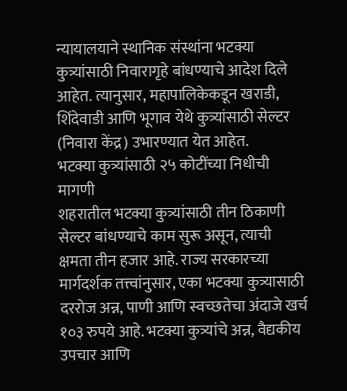न्यायालयाने स्थानिक संस्थांना भटक्या कुत्र्यांसाठी निवारागृहे बांधण्याचे आदेश दिले आहेत. त्यानुसार, महापालिकेकडून खराडी, शिंदेवाडी आणि भूगाव येथे कुत्र्यांसाठी सेल्टर (निवारा केंद्र) उभारण्यात येत आहेत.
भटक्या कुत्र्यांसाठी २५ कोटींच्या निधीची मागणी
शहरातील भटक्या कुत्र्यांसाठी तीन ठिकाणी सेल्टर बांधण्याचे काम सुरू असून, त्याची क्षमता तीन हजार आहे. राज्य सरकारच्या मार्गदर्शक तत्त्वांनुसार, एका भटक्या कुत्र्यासाठी दररोज अन्न, पाणी आणि स्वच्छतेचा अंदाजे खर्च १०३ रुपये आहे. भटक्या कुत्र्यांचे अन्न, वैद्यकीय उपचार आणि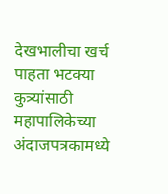देखभालीचा खर्च पाहता भटक्या कुत्र्यांसाठी महापालिकेच्या अंदाजपत्रकामध्ये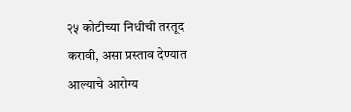२५ कोटीच्या निधीची तरतूद करावी, असा प्रस्ताव देण्यात आल्याचे आरोग्य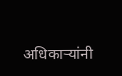अधिकाऱ्यांनी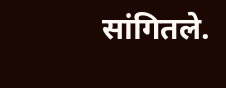सांगितले.